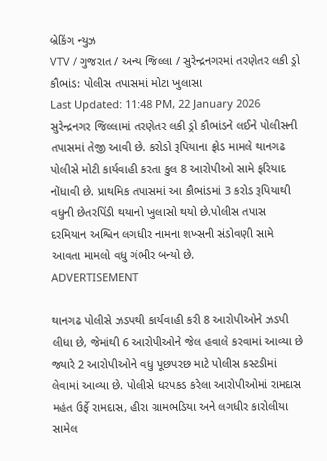બ્રેકિંગ ન્યુઝ
VTV / ગુજરાત / અન્ય જિલ્લા / સુરેન્દ્રનગરમાં તરણેતર લકી ડ્રો કૌભાંડ: પોલીસ તપાસમાં મોટા ખુલાસા
Last Updated: 11:48 PM, 22 January 2026
સુરેન્દ્રનગર જિલ્લામાં તરણેતર લકી ડ્રો કૌભાંડને લઈને પોલીસની તપાસમાં તેજી આવી છે. કરોડો રૂપિયાના ફ્રોડ મામલે થાનગઢ પોલીસે મોટી કાર્યવાહી કરતા કુલ 8 આરોપીઓ સામે ફરિયાદ નોંધાવી છે. પ્રાથમિક તપાસમાં આ કૌભાંડમાં 3 કરોડ રૂપિયાથી વધુની છેતરપિંડી થયાનો ખુલાસો થયો છે.પોલીસ તપાસ દરમિયાન અશ્વિન લગધીર નામના શખ્સની સંડોવણી સામે આવતા મામલો વધુ ગંભીર બન્યો છે.
ADVERTISEMENT

થાનગઢ પોલીસે ઝડપથી કાર્યવાહી કરી 8 આરોપીઓને ઝડપી લીધા છે, જેમાંથી 6 આરોપીઓને જેલ હવાલે કરવામાં આવ્યા છે જ્યારે 2 આરોપીઓને વધુ પૂછપરછ માટે પોલીસ કસ્ટડીમાં લેવામાં આવ્યા છે. પોલીસે ધરપકડ કરેલા આરોપીઓમાં રામદાસ મહંત ઉર્ફે રામદાસ, હીરા ગ્રામભડિયા અને લગધીર કારોલીયા સામેલ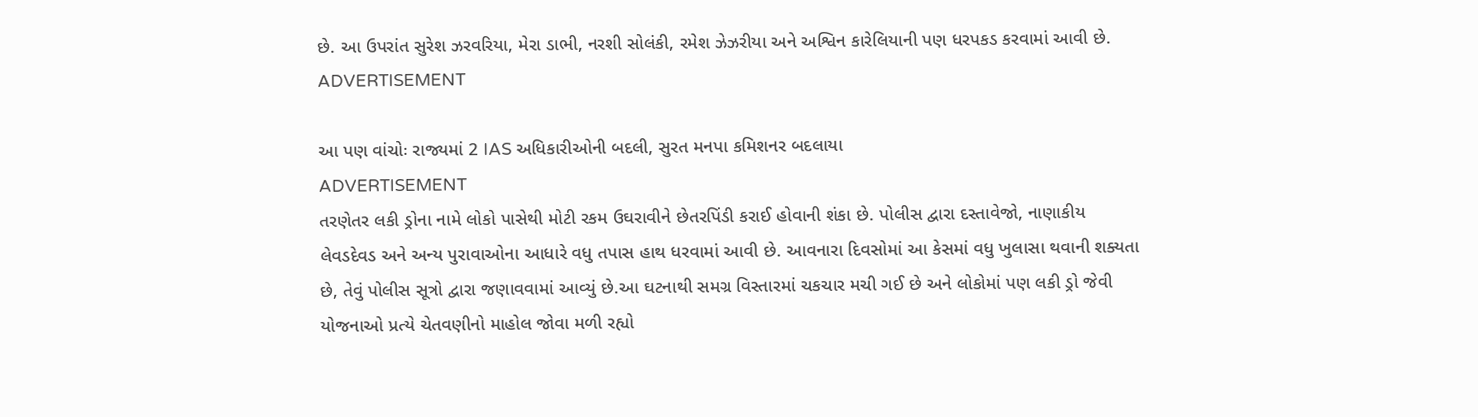છે. આ ઉપરાંત સુરેશ ઝરવરિયા, મેરા ડાભી, નરશી સોલંકી, રમેશ ઝેઝરીયા અને અશ્વિન કારેલિયાની પણ ધરપકડ કરવામાં આવી છે.
ADVERTISEMENT

આ પણ વાંચોઃ રાજ્યમાં 2 IAS અધિકારીઓની બદલી, સુરત મનપા કમિશનર બદલાયા
ADVERTISEMENT
તરણેતર લકી ડ્રોના નામે લોકો પાસેથી મોટી રકમ ઉઘરાવીને છેતરપિંડી કરાઈ હોવાની શંકા છે. પોલીસ દ્વારા દસ્તાવેજો, નાણાકીય લેવડદેવડ અને અન્ય પુરાવાઓના આધારે વધુ તપાસ હાથ ધરવામાં આવી છે. આવનારા દિવસોમાં આ કેસમાં વધુ ખુલાસા થવાની શક્યતા છે, તેવું પોલીસ સૂત્રો દ્વારા જણાવવામાં આવ્યું છે.આ ઘટનાથી સમગ્ર વિસ્તારમાં ચકચાર મચી ગઈ છે અને લોકોમાં પણ લકી ડ્રો જેવી યોજનાઓ પ્રત્યે ચેતવણીનો માહોલ જોવા મળી રહ્યો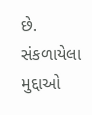છે.
સંકળાયેલા મુદ્દાઓ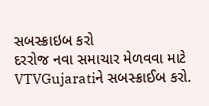સબસ્ક્રાઇબ કરો
દરરોજ નવા સમાચાર મેળવવા માટે VTVGujaratiને સબસ્ક્રાઈબ કરો.